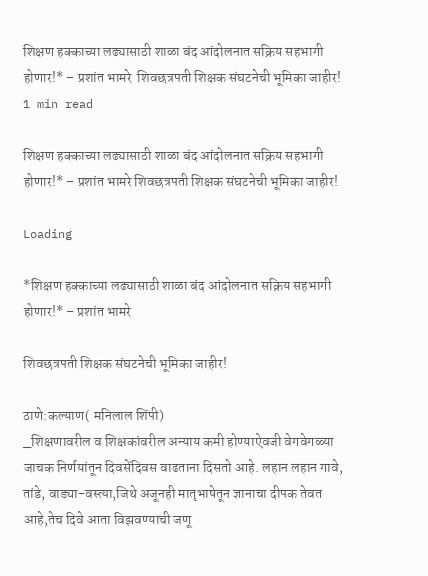शिक्षण हक्काच्या लढ्यासाठी शाळा बंद आंदोलनात सक्रिय सहभागी होणार!* – प्रशांत भामरे  शिवछत्रपती शिक्षक संघटनेची भूमिका जाहीर!
1 min read

शिक्षण हक्काच्या लढ्यासाठी शाळा बंद आंदोलनात सक्रिय सहभागी होणार!* – प्रशांत भामरे शिवछत्रपती शिक्षक संघटनेची भूमिका जाहीर!

Loading

*शिक्षण हक्काच्या लढ्यासाठी शाळा बंद आंदोलनात सक्रिय सहभागी होणार!* – प्रशांत भामरे

शिवछत्रपती शिक्षक संघटनेची भूमिका जाहीर!

ठाणे:कल्याण( मनिलाल शिंपी)
_शिक्षणावरील व शिक्षकांवरील अन्याय कमी होण्याऐवजी वेगवेगळ्या जाचक निर्णयांतून दिवसेंदिवस वाढताना दिसतो आहे. लहान लहान गावे, तांडे, वाड्या-वस्त्या,जिथे अजूनही मातृभाषेतून ज्ञानाचा दीपक तेवत आहे,तेच दिवे आता विझवण्याची जणू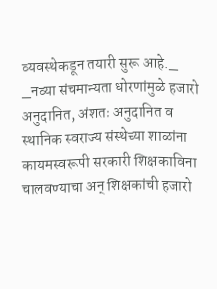व्यवस्थेकडून तयारी सुरू आहे._
_नव्या संचमान्यता धोरणांमुळे हजारो अनुदानित, अंशतः अनुदानित व स्थानिक स्वराज्य संस्थेच्या शाळांना कायमस्वरूपी सरकारी शिक्षकाविना चालवण्याचा अन् शिक्षकांची हजारो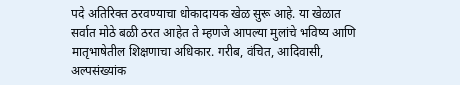पदे अतिरिक्त ठरवण्याचा धोकादायक खेळ सुरू आहे. या खेळात सर्वात मोठे बळी ठरत आहेत ते म्हणजे आपल्या मुलांचे भविष्य आणि मातृभाषेतील शिक्षणाचा अधिकार. गरीब, वंचित, आदिवासी, अल्पसंख्यांक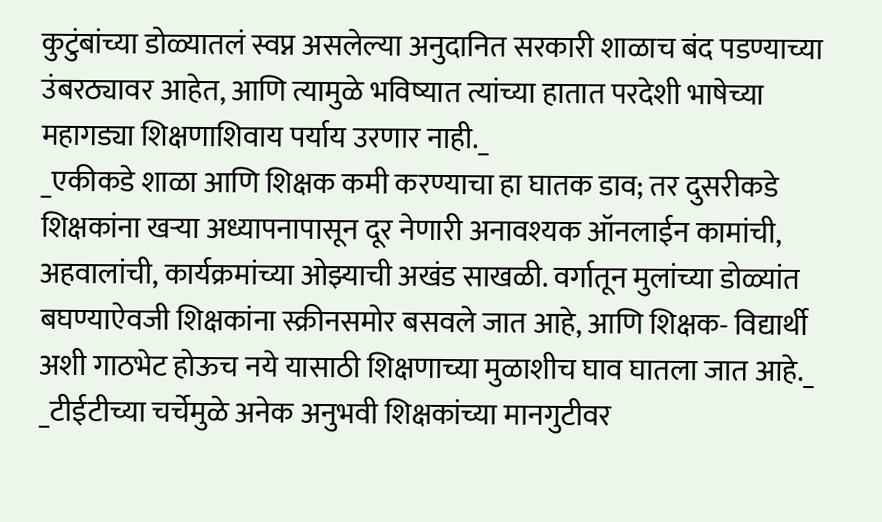कुटुंबांच्या डोळ्यातलं स्वप्न असलेल्या अनुदानित सरकारी शाळाच बंद पडण्याच्या उंबरठ्यावर आहेत, आणि त्यामुळे भविष्यात त्यांच्या हातात परदेशी भाषेच्या महागड्या शिक्षणाशिवाय पर्याय उरणार नाही._
_एकीकडे शाळा आणि शिक्षक कमी करण्याचा हा घातक डाव; तर दुसरीकडे शिक्षकांना खऱ्या अध्यापनापासून दूर नेणारी अनावश्यक ऑनलाईन कामांची, अहवालांची, कार्यक्रमांच्या ओझ्याची अखंड साखळी. वर्गातून मुलांच्या डोळ्यांत बघण्याऐवजी शिक्षकांना स्क्रीनसमोर बसवले जात आहे, आणि शिक्षक- विद्यार्थी अशी गाठभेट होऊच नये यासाठी शिक्षणाच्या मुळाशीच घाव घातला जात आहे._
_टीईटीच्या चर्चेमुळे अनेक अनुभवी शिक्षकांच्या मानगुटीवर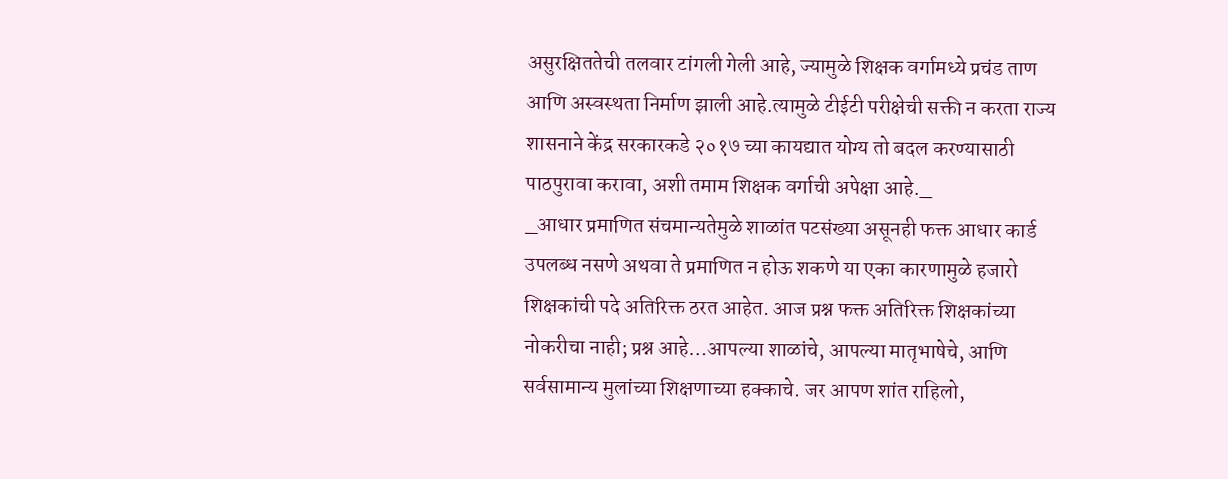असुरक्षिततेची तलवार टांगली गेली आहे, ज्यामुळे शिक्षक वर्गामध्ये प्रचंड ताण आणि अस्वस्थता निर्माण झाली आहे.त्यामुळे टीईटी परीक्षेची सक्ती न करता राज्य शासनाने केंद्र सरकारकडे २०१७ च्या कायद्यात योग्य तो बदल करण्यासाठी पाठपुरावा करावा, अशी तमाम शिक्षक वर्गाची अपेक्षा आहे._
_आधार प्रमाणित संचमान्यतेमुळे शाळांत पटसंख्या असूनही फक्त आधार कार्ड उपलब्ध नसणे अथवा ते प्रमाणित न होऊ शकणे या एका कारणामुळे हजारो शिक्षकांची पदे अतिरिक्त ठरत आहेत. आज प्रश्न फक्त अतिरिक्त शिक्षकांच्या नोकरीचा नाही; प्रश्न आहे…आपल्या शाळांचे, आपल्या मातृभाषेचे, आणि सर्वसामान्य मुलांच्या शिक्षणाच्या हक्काचे. जर आपण शांत राहिलो,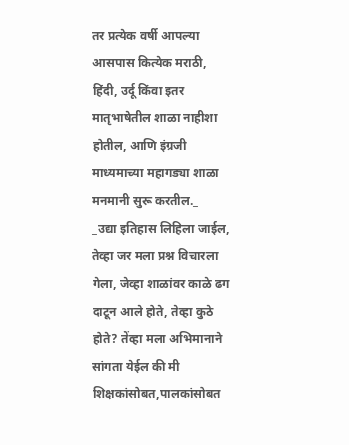तर प्रत्येक वर्षी आपल्या आसपास कित्येक मराठी, हिंदी, उर्दू किंवा इतर मातृभाषेतील शाळा नाहीशा होतील, आणि इंग्रजी माध्यमाच्या महागड्या शाळा मनमानी सुरू करतील._
_उद्या इतिहास लिहिला जाईल, तेव्हा जर मला प्रश्न विचारला गेला, जेव्हा शाळांवर काळे ढग दाटून आले होते, तेव्हा कुठे होते? तेंव्हा मला अभिमानाने सांगता येईल की मी शिक्षकांसोबत,पालकांसोबत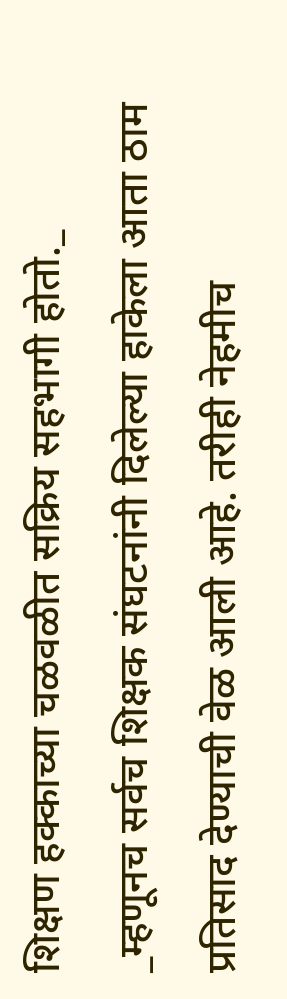शिक्षण हक्काच्या चळवळीत सक्रिय सहभागी होतो._
_म्हणूनच सर्वच शिक्षक संघटनांनी दिलेल्या हाकेला आता ठाम प्रतिसाद देण्याची वेळ आली आहे. तरीही नेहमीच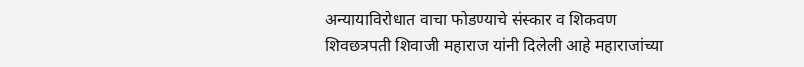अन्यायाविरोधात वाचा फोडण्याचे संस्कार व शिकवण शिवछत्रपती शिवाजी महाराज यांनी दिलेली आहे महाराजांच्या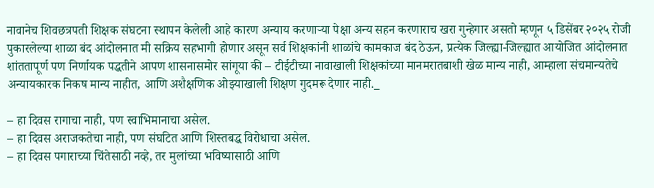नावानेच शिवछत्रपती शिक्षक संघटना स्थापन केलेली आहे कारण अन्याय करणाऱ्या पेक्षा अन्य सहन करणाराच खरा गुन्हेगार असतो म्हणून ५ डिसेंबर २०२५ रोजी पुकारलेल्या शाळा बंद आंदोलनात मी सक्रिय सहभागी होणार असून सर्व शिक्षकांनी शाळांचे कामकाज बंद ठेऊन, प्रत्येक जिल्ह्या-जिल्ह्यात आयोजित आंदोलनात शांततापूर्ण पण निर्णायक पद्धतीने आपण शासनासमोर सांगूया की – टीईटीच्या नावाखाली शिक्षकांच्या मानमरातबाशी खेळ मान्य नाही, आम्हाला संचमान्यतेचे अन्यायकारक निकष मान्य नाहीत, आणि अशैक्षणिक ओझ्याखाली शिक्षण गुदमरू देणार नाही._

– हा दिवस रागाचा नाही, पण स्वाभिमानाचा असेल.
– हा दिवस अराजकतेचा नाही, पण संघटित आणि शिस्तबद्ध विरोधाचा असेल.
– हा दिवस पगाराच्या चिंतेसाठी नव्हे, तर मुलांच्या भविष्यासाठी आणि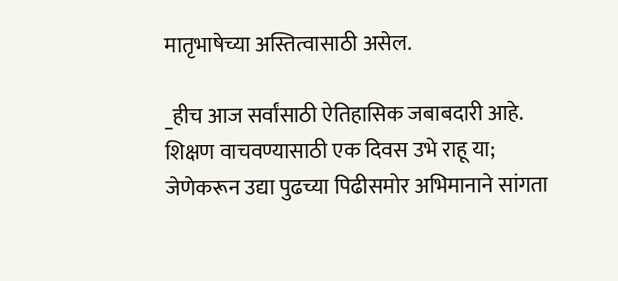मातृभाषेच्या अस्तित्वासाठी असेल.

_हीच आज सर्वांसाठी ऐतिहासिक जबाबदारी आहे. शिक्षण वाचवण्यासाठी एक दिवस उभे राहू या; जेणेकरून उद्या पुढच्या पिढीसमोर अभिमानाने सांगता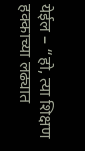येईल – “हो, त्या शिक्षण हक्काच्या लढ्यात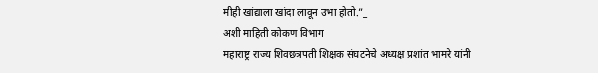मीही खांद्याला खांदा लावून उभा होतो.”_
अशी माहिती कोकण विभाग
महाराष्ट्र राज्य शिवछत्रपती शिक्षक संघटनेचे अध्यक्ष प्रशांत भामरे यांनी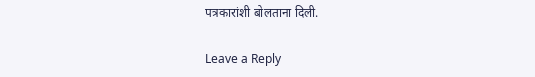पत्रकारांशी बोलताना दिली.

Leave a Reply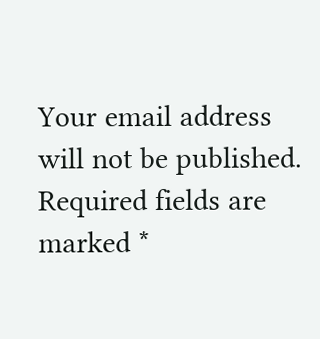Your email address will not be published. Required fields are marked *